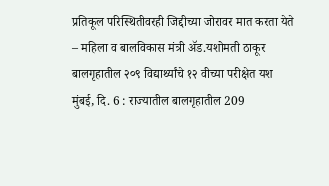प्रतिकूल परिस्थितीवरही जिद्दीच्या जोरावर मात करता येते – महिला व बालविकास मंत्री ॲड.यशोमती ठाकूर बालगृहातील २०९ विद्यार्थ्यांचे १२ वीच्या परीक्षेत यश
मुंबई, दि. 6 : राज्यातील बालगृहातील 209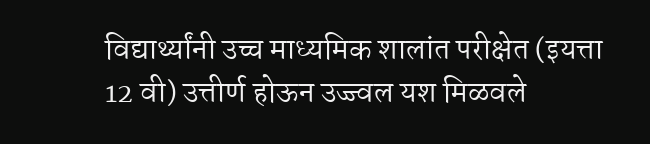विद्यार्थ्यांनी उच्च माध्यमिक शालांत परीक्षेत (इयत्ता 12 वी) उत्तीर्ण होऊन उज्ज्वल यश मिळवले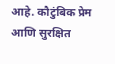आहे. कौटुंबिक प्रेम आणि सुरक्षित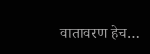वातावरण हेच…